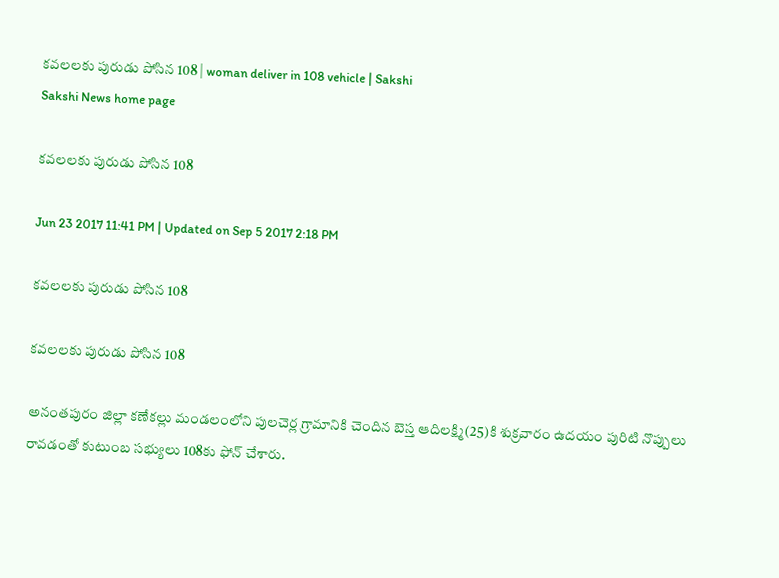కవలలకు పురుడు పోసిన 108 | woman deliver in 108 vehicle | Sakshi
Sakshi News home page

కవలలకు పురుడు పోసిన 108

Jun 23 2017 11:41 PM | Updated on Sep 5 2017 2:18 PM

కవలలకు పురుడు పోసిన 108

కవలలకు పురుడు పోసిన 108

అనంతపురం జిల్లా కణేకల్లు మండలంలోని పులచెర్ల గ్రామానికి చెందిన బెస్త ఆదిలక్ష్మి(25)కి శుక్రవారం ఉదయం పురిటి నొప్పులు రావడంతో కుటుంబ సభ్యులు 108కు ఫోన్‌ చేశారు.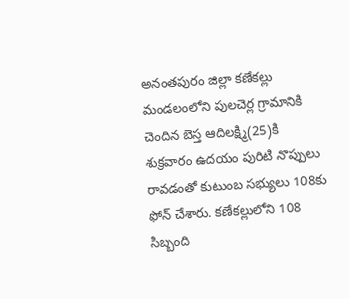అనంతపురం జిల్లా కణేకల్లు మండలంలోని పులచెర్ల గ్రామానికి చెందిన బెస్త ఆదిలక్ష్మి(25)కి శుక్రవారం ఉదయం పురిటి నొప్పులు రావడంతో కుటుంబ సభ్యులు 108కు ఫోన్‌ చేశారు. కణేకల్లులోని 108 సిబ్బంది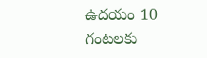ఉదయం 10 గంటలకు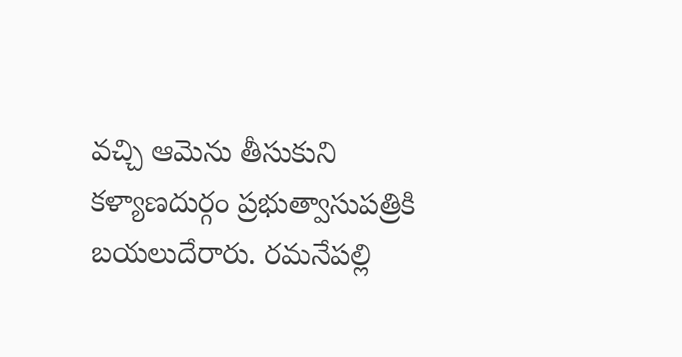వచ్చి ఆమెను తీసుకుని కళ్యాణదుర్గం ప్రభుత్వాసుపత్రికి బయలుదేరారు. రమనేపల్లి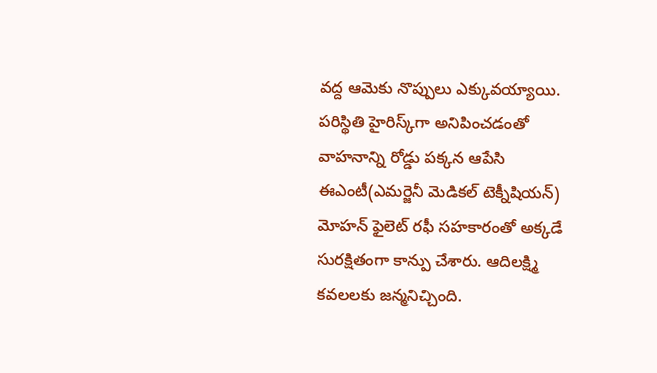వద్ద ఆమెకు నొప్పులు ఎక్కువయ్యాయి. పరిస్థితి హైరిస్క్‌గా అనిపించడంతో వాహనాన్ని రోడ్డు పక్కన ఆపేసి ఈఎంటీ(ఎమర్జెనీ మెడికల్‌ టెక్నీషియన్‌) మోహన్‌ ఫైలెట్‌ రఫీ సహకారంతో అక్కడే సురక్షితంగా కాన్పు చేశారు. ఆదిలక్ష్మి కవలలకు జన్మనిచ్చింది.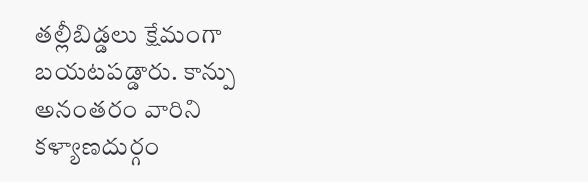తల్లీబిడ్డలు క్షేమంగా బయటపడ్డారు. కాన్పు అనంతరం వారిని కళ్యాణదుర్గం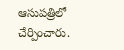ఆసుపత్రిలో చేర్పించారు.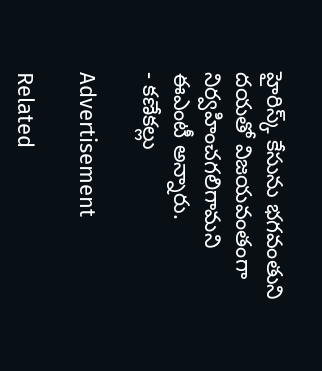హైరిస్క్‌ కేసును భగవంతుని దయతో విజయవంతంగా నిర్వహించగలిగామని ఈఎంటీ అన్నారు.
- కణేకల్లు

Advertisement

Related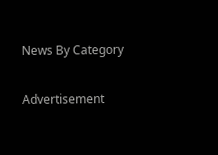News By Category

Advertisement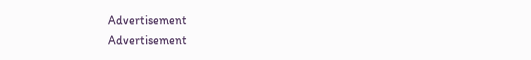Advertisement
Advertisement